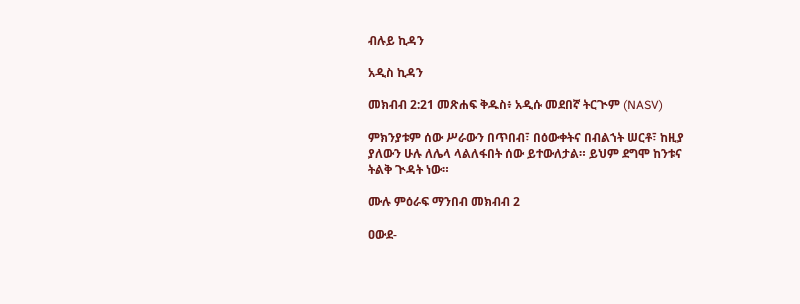ብሉይ ኪዳን

አዲስ ኪዳን

መክብብ 2:21 መጽሐፍ ቅዱስ፥ አዲሱ መደበኛ ትርጒም (NASV)

ምክንያቱም ሰው ሥራውን በጥበብ፣ በዕውቀትና በብልኀት ሠርቶ፣ ከዚያ ያለውን ሁሉ ለሌላ ላልለፋበት ሰው ይተውለታል። ይህም ደግሞ ከንቱና ትልቅ ጒዳት ነው።

ሙሉ ምዕራፍ ማንበብ መክብብ 2

ዐውደ-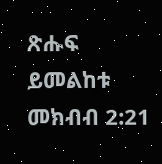ጽሑፍ ይመልከቱ መክብብ 2:21